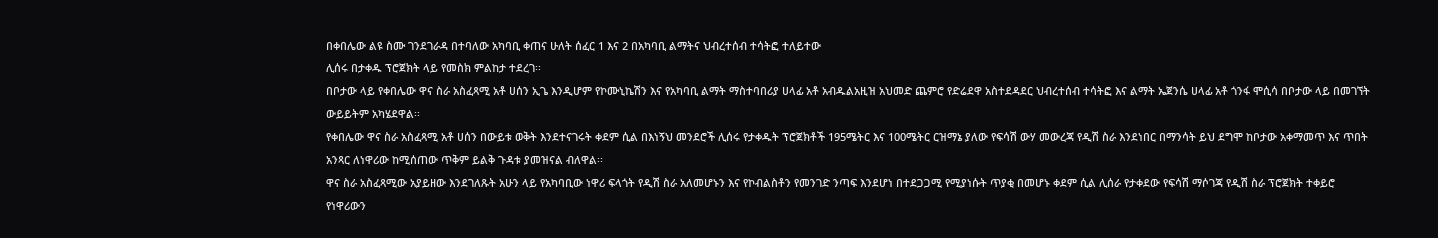በቀበሌው ልዩ ስሙ ገንደገራዳ በተባለው አካባቢ ቀጠና ሁለት ሰፈር 1 እና 2 በአካባቢ ልማትና ህብረተሰብ ተሳትፎ ተለይተው
ሊሰሩ በታቀዱ ፕሮጀክት ላይ የመስክ ምልከታ ተደረገ፡፡
በቦታው ላይ የቀበሌው ዋና ስራ አስፈጻሚ አቶ ሀሰን ኢጌ እንዲሆም የኮሙኒኬሽን እና የአካባቢ ልማት ማስተባበሪያ ሀላፊ አቶ አብዱልአዚዝ አህመድ ጨምሮ የድሬደዋ አስተደዳደር ህብረተሰብ ተሳትፎ እና ልማት ኤጀንሴ ሀላፊ አቶ ጎንፋ ሞሲሳ በቦታው ላይ በመገኘት ውይይትም አካሄደዋል፡፡
የቀበሌው ዋና ስራ አስፈጻሚ አቶ ሀሰን በውይቱ ወቅት እንደተናገሩት ቀደም ሲል በእነኝህ መንደሮች ሊሰሩ የታቀዱት ፕሮጀክቶች 195ሜትር እና 100ሜትር ርዝማኔ ያለው የፍሳሽ ውሃ መውረጃ የዲሽ ስራ እንደነበር በማንሳት ይህ ደግሞ ከቦታው አቀማመጥ እና ጥበት አንጻር ለነዋሪው ከሚሰጠው ጥቅም ይልቅ ጉዳቱ ያመዝናል ብለዋል፡፡
ዋና ስራ አስፈጻሚው አያይዘው እንደገለጹት አሁን ላይ የአካባቢው ነዋሪ ፍላጎት የዲሽ ስራ አለመሆኑን እና የኮብልስቶን የመንገድ ንጣፍ እንደሆነ በተደጋጋሚ የሚያነሱት ጥያቂ በመሆኑ ቀደም ሲል ሊሰራ የታቀደው የፍሳሽ ማሶገጃ የዲሽ ስራ ፕሮጀክት ተቀይሮ የነዋሪውን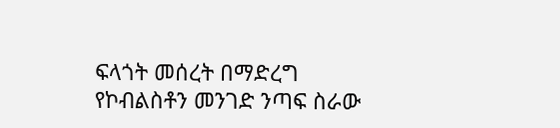ፍላጎት መሰረት በማድረግ የኮብልስቶን መንገድ ንጣፍ ስራው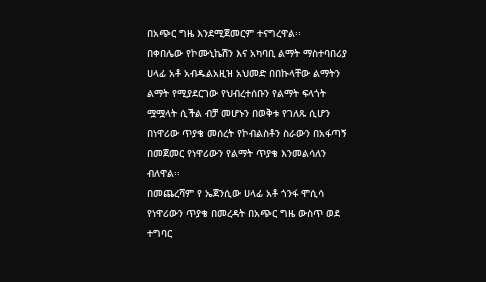በአጭር ግዜ እንደሚጀመርም ተናግረዋል፡፡
በቀበሌው የኮሙኒኬሽን እና አካባቢ ልማት ማስተባበሪያ ሀላፊ አቶ አብዱልአዚዝ አህመድ በበኩላቸው ልማትን ልማት የሚያደርገው የህብረተሰቡን የልማት ፍላጎት ሟሟላት ሲችል ብቻ መሆኑን በወቅቱ የገለጹ ሲሆን በነዋሪው ጥያቄ መሰረት የኮብልስቶን ስራውን በአፋጣኝ በመጀመር የነዋሪውን የልማት ጥያቄ እንመልሳለን ብለዋል፡፡
በመጨረሻም የ ኤጀንሲው ሀላፊ አቶ ጎንፋ ሞሲሳ የነዋሪውን ጥያቄ በመረዳት በአጭር ግዜ ውስጥ ወደ ተግባር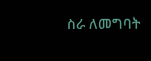ስራ ለመግባት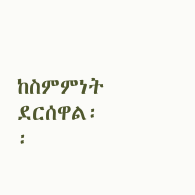ከስምምነት ደርሰዋል፡፡